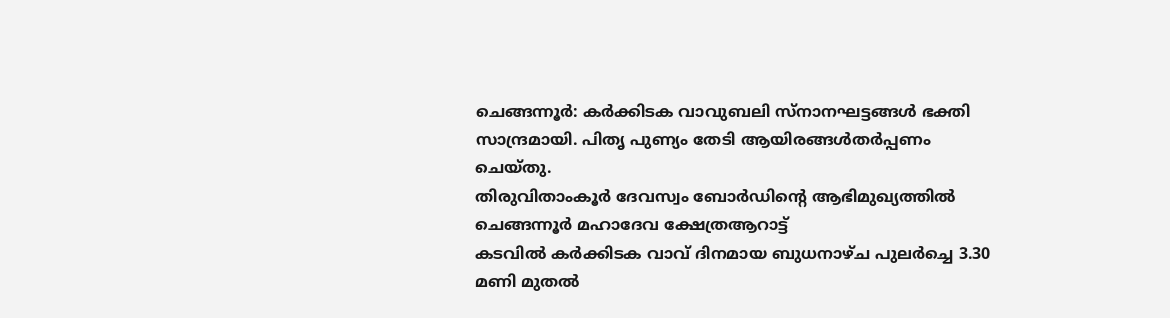ചെങ്ങന്നൂർ: കർക്കിടക വാവുബലി സ്നാനഘട്ടങ്ങൾ ഭക്തി സാന്ദ്രമായി. പിതൃ പുണ്യം തേടി ആയിരങ്ങൾതർപ്പണം ചെയ്തു.
തിരുവിതാംകൂർ ദേവസ്വം ബോർഡിൻ്റെ ആഭിമുഖ്യത്തിൽ ചെങ്ങന്നൂർ മഹാദേവ ക്ഷേത്രആറാട്ട്
കടവിൽ കർക്കിടക വാവ് ദിനമായ ബുധനാഴ്ച പുലർച്ചെ 3.30 മണി മുതൽ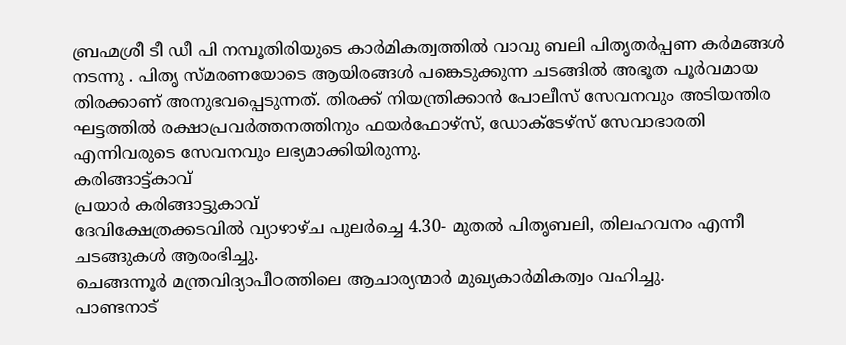ബ്രഹ്മശ്രീ ടീ ഡീ പി നമ്പൂതിരിയുടെ കാർമികത്വത്തിൽ വാവു ബലി പിതൃതർപ്പണ കർമങ്ങൾ നടന്നു . പിതൃ സ്മരണയോടെ ആയിരങ്ങൾ പങ്കെടുക്കുന്ന ചടങ്ങിൽ അഭൂത പൂർവമായ തിരക്കാണ് അനുഭവപ്പെടുന്നത്. തിരക്ക് നിയന്ത്രിക്കാൻ പോലീസ് സേവനവും അടിയന്തിര ഘട്ടത്തിൽ രക്ഷാപ്രവർത്തനത്തിനും ഫയർഫോഴ്സ്, ഡോക്ടേഴ്സ് സേവാഭാരതി എന്നിവരുടെ സേവനവും ലഭ്യമാക്കിയിരുന്നു.
കരിങ്ങാട്ട്കാവ്
പ്രയാർ കരിങ്ങാട്ടുകാവ്
ദേവിക്ഷേത്രക്കടവിൽ വ്യാഴാഴ്ച പുലർച്ചെ 4.30- മുതൽ പിതൃബലി, തിലഹവനം എന്നീ ചടങ്ങുകൾ ആരംഭിച്ചു.
ചെങ്ങന്നൂർ മന്ത്രവിദ്യാപീഠത്തിലെ ആചാര്യന്മാർ മുഖ്യകാർമികത്വം വഹിച്ചു.
പാണ്ടനാട്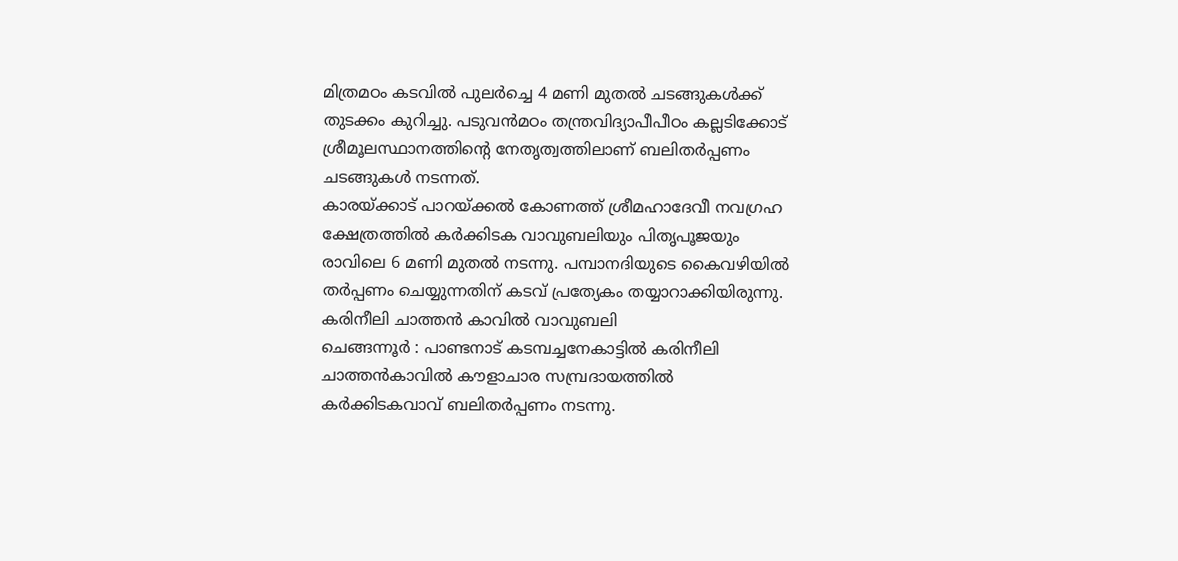മിത്രമഠം കടവിൽ പുലർച്ചെ 4 മണി മുതൽ ചടങ്ങുകൾക്ക് തുടക്കം കുറിച്ചു. പടുവൻമഠം തന്ത്രവിദ്യാപീപീഠം കല്ലടിക്കോട് ശ്രീമൂലസ്ഥാനത്തിന്റെ നേതൃത്വത്തിലാണ് ബലിതർപ്പണം ചടങ്ങുകൾ നടന്നത്.
കാരയ്ക്കാട് പാറയ്ക്കൽ കോണത്ത് ശ്രീമഹാദേവീ നവഗ്രഹ ക്ഷേത്രത്തിൽ കർക്കിടക വാവുബലിയും പിതൃപൂജയും രാവിലെ 6 മണി മുതൽ നടന്നു. പമ്പാനദിയുടെ കൈവഴിയിൽ തർപ്പണം ചെയ്യുന്നതിന് കടവ് പ്രത്യേകം തയ്യാറാക്കിയിരുന്നു.
കരിനീലി ചാത്തൻ കാവിൽ വാവുബലി
ചെങ്ങന്നൂർ : പാണ്ടനാട് കടമ്പച്ചനേകാട്ടിൽ കരിനീലി ചാത്തൻകാവിൽ കൗളാചാര സമ്പ്രദായത്തിൽ കർക്കിടകവാവ് ബലിതർപ്പണം നടന്നു.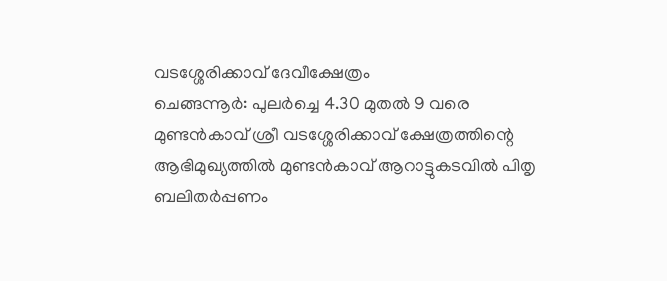വടശ്ശേരിക്കാവ് ദേവീക്ഷേത്രം
ചെങ്ങന്നൂർ: പുലർച്ചെ 4.30 മുതൽ 9 വരെ മുണ്ടൻകാവ് ശ്രീ വടശ്ശേരിക്കാവ് ക്ഷേത്രത്തിന്റെ ആഭിമുഖ്യത്തിൽ മുണ്ടൻകാവ് ആറാട്ടുകടവിൽ പിതൃ ബലിതർപ്പണം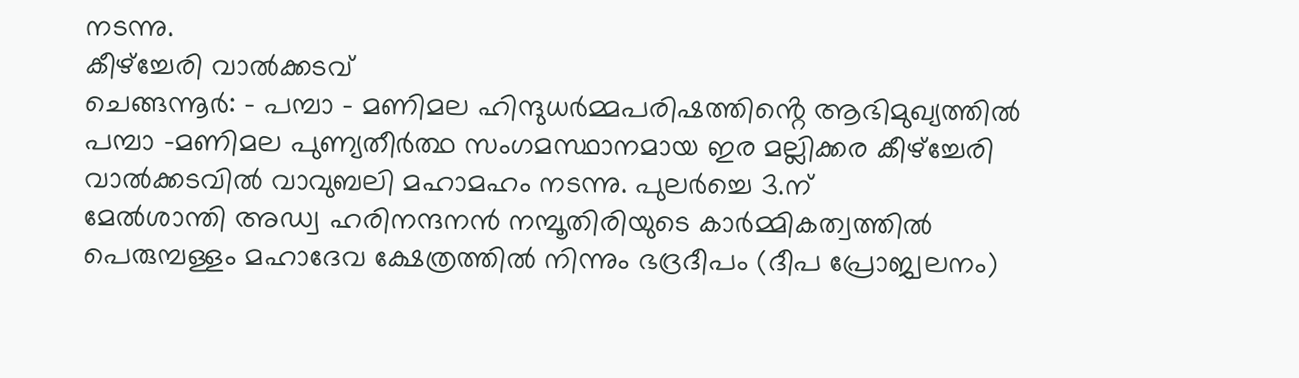നടന്നു.
കീഴ്ച്ചേരി വാൽക്കടവ്
ചെങ്ങന്നൂർ: - പമ്പാ - മണിമല ഹിന്ദുധർമ്മപരിഷത്തിൻ്റെ ആഭിമുഖ്യത്തിൽ പമ്പാ -മണിമല പുണ്യതീർത്ഥ സംഗമസ്ഥാനമായ ഇര മല്ലിക്കര കീഴ്ച്ചേരി വാൽക്കടവിൽ വാവുബലി മഹാമഹം നടന്നു. പുലർച്ചെ 3.ന്
മേൽശാന്തി അഡ്വ ഹരിനന്ദനൻ നമ്പൂതിരിയുടെ കാർമ്മികത്വത്തിൽ പെരുമ്പള്ളം മഹാദേവ ക്ഷേത്രത്തിൽ നിന്നും ഭദ്രദീപം (ദീപ പ്രോജ്വലനം)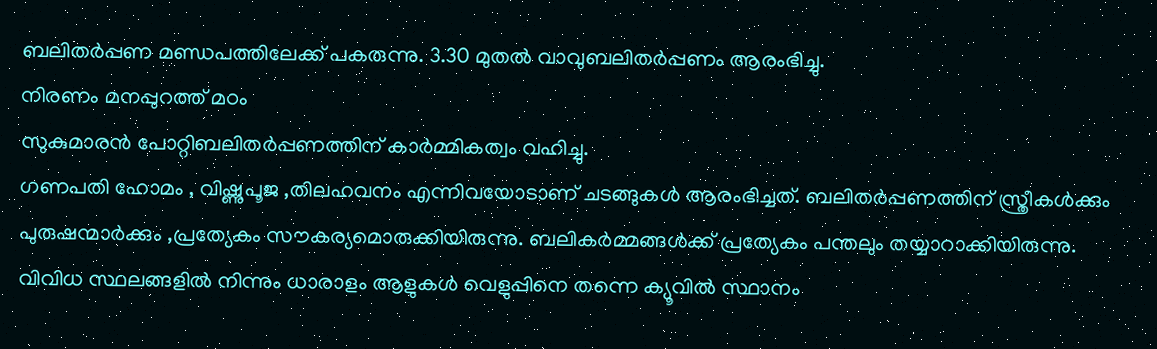ബലിതർപ്പണ മണ്ഡപത്തിലേക്ക് പകരുന്നു. 3.30 മുതൽ വാവുബലിതർപ്പണം ആരംഭിച്ചു.
നിരണം മനപ്പുറത്ത് മഠം
സുകുമാരൻ പോറ്റിബലിതർപ്പണത്തിന് കാർമ്മികത്വം വഹിച്ചു.
ഗണപതി ഹോമം , വിഷ്ണുപൂജ ,തിലഹവനം എന്നിവയോടാണ് ചടങ്ങുകൾ ആരംഭിച്ചത്. ബലിതർപ്പണത്തിന് സ്ത്രീകൾക്കും പുരുഷന്മാർക്കും ,പ്രത്യേകം സൗകര്യമൊരുക്കിയിരുന്നു. ബലികർമ്മങ്ങൾക്ക് പ്രത്യേകം പന്തലും തയ്യാറാക്കിയിരുന്നു. വിവിധ സ്ഥലങ്ങളിൽ നിന്നും ധാരാളം ആളുകൾ വെളുപ്പിനെ തന്നെ ക്യൂവിൽ സ്ഥാനം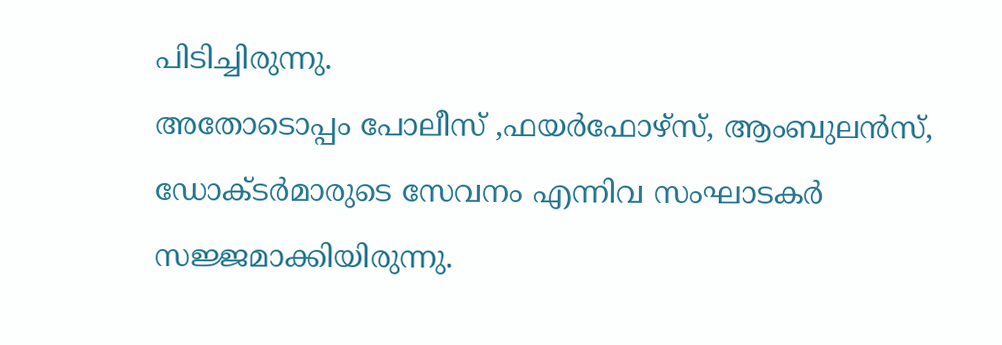പിടിച്ചിരുന്നു.
അതോടൊപ്പം പോലീസ് ,ഫയർഫോഴ്സ്, ആംബുലൻസ്, ഡോക്ടർമാരുടെ സേവനം എന്നിവ സംഘാടകർ
സജ്ജമാക്കിയിരുന്നു.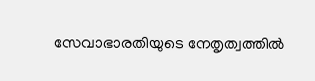സേവാഭാരതിയുടെ നേതൃത്വത്തിൽ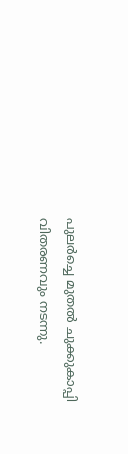പുലർച്ചെ മുതൽ ചുക്കുകാപ്പി വിതരണവും നടന്നു.